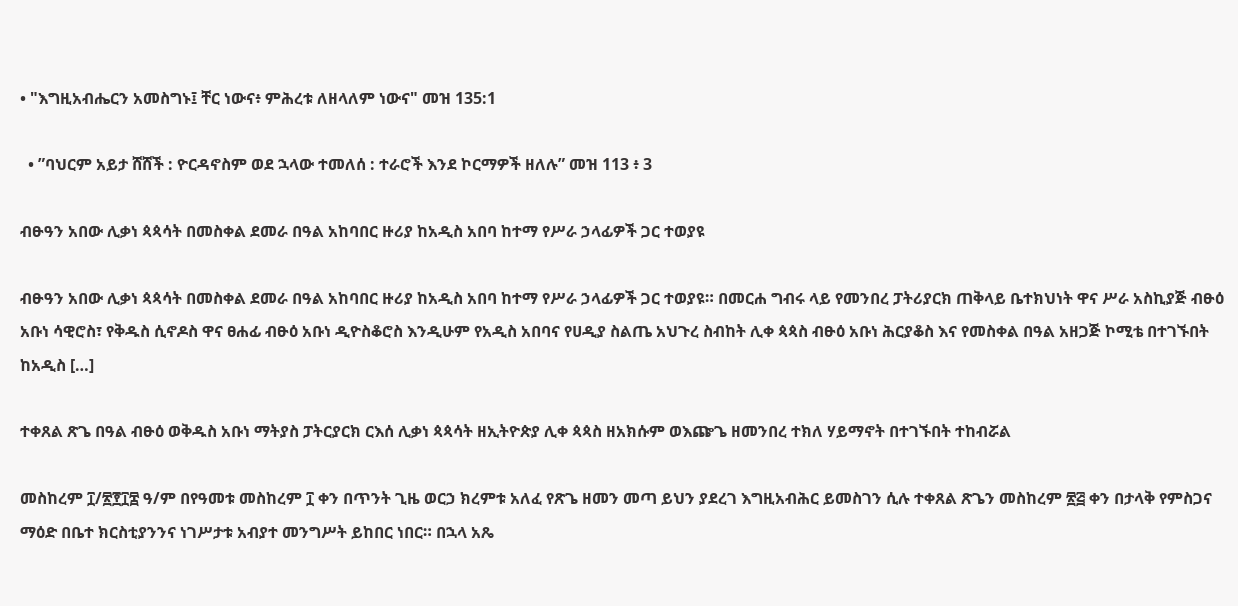• "እግዚአብሔርን አመስግኑ፤ ቸር ነውና፥ ምሕረቱ ለዘላለም ነውና" መዝ 135:1

  • ”ባህርም አይታ ሸሸች : ዮርዳኖስም ወደ ኋላው ተመለሰ : ተራሮች እንደ ኮርማዎች ዘለሉ” መዝ 113 ፥ 3

ብፁዓን አበው ሊቃነ ጳጳሳት በመስቀል ደመራ በዓል አከባበር ዙሪያ ከአዲስ አበባ ከተማ የሥራ ኃላፊዎች ጋር ተወያዩ

ብፁዓን አበው ሊቃነ ጳጳሳት በመስቀል ደመራ በዓል አከባበር ዙሪያ ከአዲስ አበባ ከተማ የሥራ ኃላፊዎች ጋር ተወያዩ። በመርሐ ግብሩ ላይ የመንበረ ፓትሪያርክ ጠቅላይ ቤተክህነት ዋና ሥራ አስኪያጅ ብፁዕ አቡነ ሳዊሮስ፣ የቅዱስ ሲኖዶስ ዋና ፀሐፊ ብፁዕ አቡነ ዲዮስቆሮስ እንዲሁም የአዲስ አበባና የሀዲያ ስልጤ አህጉረ ስብከት ሊቀ ጳጳስ ብፁዕ አቡነ ሕርያቆስ እና የመስቀል በዓል አዘጋጅ ኮሚቴ በተገኙበት ከአዲስ […]

ተቀጸል ጽጌ በዓል ብፁዕ ወቅዱስ አቡነ ማትያስ ፓትርያርክ ርእሰ ሊቃነ ጳጳሳት ዘኢትዮጵያ ሊቀ ጳጳስ ዘአክሱም ወእጬጌ ዘመንበረ ተክለ ሃይማኖት በተገኙበት ተከብሯል

መስከረም ፲/፳፻፲፰ ዓ/ም በየዓመቱ መስከረም ፲ ቀን በጥንት ጊዜ ወርኃ ክረምቱ አለፈ የጽጌ ዘመን መጣ ይህን ያደረገ እግዚአብሕር ይመስገን ሲሉ ተቀጸል ጽጌን መስከረም ፳፭ ቀን በታላቅ የምስጋና ማዕድ በቤተ ክርስቲያንንና ነገሥታቱ አብያተ መንግሥት ይከበር ነበር። በኋላ አጼ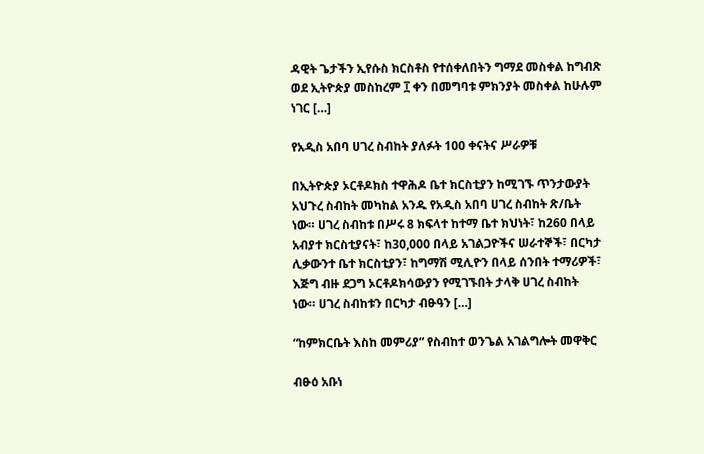ዳዊት ጌታችን ኢየሱስ ክርስቶስ የተሰቀለበትን ግማደ መስቀል ከግብጽ ወደ ኢትዮጵያ መስከረም ፲ ቀን በመግባቱ ምክንያት መስቀል ከሁሉም ነገር […]

የአዲስ አበባ ሀገረ ስብከት ያለፉት 100 ቀናትና ሥራዎቹ

በኢትዮጵያ ኦርቶዶክስ ተዋሕዶ ቤተ ክርስቲያን ከሚገኙ ጥንታውያት አህጉረ ስብከት መካከል አንዱ የአዲስ አበባ ሀገረ ስብከት ጽ/ቤት ነው። ሀገረ ስብከቱ በሥሩ 8 ክፍላተ ከተማ ቤተ ክህነት፣ ከ260 በላይ አብያተ ክርስቲያናት፣ ከ30,000 በላይ አገልጋዮችና ሠራተኞች፣ በርካታ ሊቃውንተ ቤተ ክርስቲያን፣ ከግማሽ ሚሊዮን በላይ ሰንበት ተማሪዎች፣ እጅግ ብዙ ደጋግ ኦርቶዶክሳውያን የሚገኙበት ታላቅ ሀገረ ስብከት ነው። ሀገረ ስብከቱን በርካታ ብፁዓን […]

“ከምክርቤት እስከ መምሪያ” የስብከተ ወንጌል አገልግሎት መዋቅር

ብፁዕ አቡነ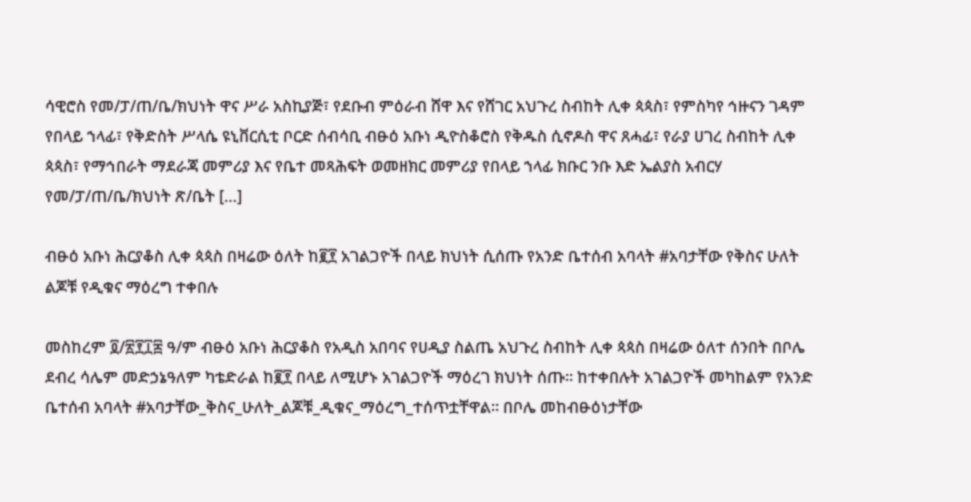ሳዊሮስ የመ/ፓ/ጠ/ቤ/ክህነት ዋና ሥራ አስኪያጅ፣ የደቡብ ምዕራብ ሸዋ እና የሸገር አህጉረ ስብከት ሊቀ ጳጳስ፣ የምስካየ ኅዙናን ገዳም የበላይ ኀላፊ፣ የቅድስት ሥላሴ ዩኒቨርሲቲ ቦርድ ሰብሳቢ ብፁዕ አቡነ ዲዮስቆሮስ የቅዱስ ሲኖዶስ ዋና ጸሓፊ፣ የራያ ሀገረ ስብከት ሊቀ ጳጳስ፣ የማኅበራት ማደራጃ መምሪያ እና የቤተ መጻሕፍት ወመዘክር መምሪያ የበላይ ኀላፊ ክቡር ንቡ እድ ኤልያስ አብርሃ የመ/ፓ/ጠ/ቤ/ክህነት ጽ/ቤት […]

ብፁዕ አቡነ ሕርያቆስ ሊቀ ጳጳስ በዛሬው ዕለት ከ፪፻ አገልጋዮች በላይ ክህነት ሲሰጡ የአንድ ቤተሰብ አባላት #አባታቸው የቅስና ሁለት ልጆቹ የዲቁና ማዕረግ ተቀበሉ

መስከረም ፬/፳፻፲፰ ዓ/ም ብፁዕ አቡነ ሕርያቆስ የአዲስ አበባና የሀዲያ ስልጤ አህጉረ ስብከት ሊቀ ጳጳስ በዛሬው ዕለተ ሰንበት በቦሌ ደብረ ሳሌም መድኃኔዓለም ካቴድራል ከ፪፻ በላይ ለሚሆኑ አገልጋዮች ማዕረገ ክህነት ሰጡ። ከተቀበሉት አገልጋዮች መካከልም የአንድ ቤተሰብ አባላት #አባታቸው_ቅስና_ሁለት_ልጆቹ_ዲቁና_ማዕረግ_ተሰጥቷቸዋል። በቦሌ መከብፁዕነታቸው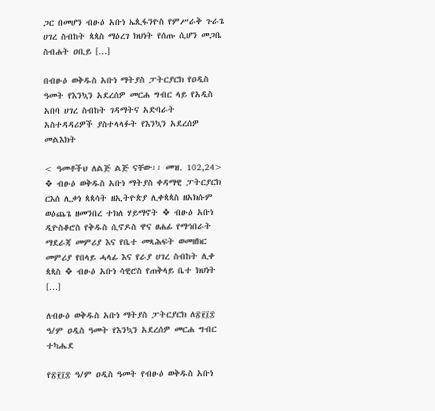ጋር በመሆን ብፁዕ አቡነ ኤጲፋንዮስ የምሥራቅ ጉራጌ ሀገረ ስብከት ጳጳስ ማዕረገ ክህነት የሰጡ ሲሆን መጋቤ ስብሐት ዐቢይ […]

በብፁዕ ወቅዱስ አቡነ ማትያስ ፓትርያርክ የዐዲስ ዓመት የእንኳን አደረሰዎ መርሐ ግብር ላይ የአዲስ አበባ ሀገረ ስብከት ገዳማትና አድባራት አስተዳዳሪዎች ያስተላላፉት የእንኳን አደረሰዎ መልእክት

< ዓመቶችህ ለልጅ ልጅ ናቸው፡፡ መዝ. 102,24> ❖ ብፁዕ ወቅዱስ አቡነ ማትያስ ቀዳማዊ ፓትርያርክ ርእሰ ሊቃነ ጳጳሳት ዘኢትዮጵያ ሊቀጳጳስ ዘአክሱም ወዕጨጌ ዘመንበረ ተክለ ሃይማኖት ❖ ብፁዕ አቡነ ዲዮስቆሮስ የቅዱስ ሲኖዶስ ዋና ፀሐፊ የማኅበራት ማደራጃ መምሪያ እና የቤተ መጻሕፍት ወመዘክር መምሪያ የበላይ ሓላፊ እና የራያ ሀገረ ስብከት ሊቀ ጳጳስ ❖ ብፁዕ አቡነ ሳዊሮስ የጠቅላይ ቤተ ክህነት […]

ለብፁዕ ወቅዱስ አቡነ ማትያስ ፓትርያርክ ለ፳፻፲፰ ዓ/ም ዐዲስ ዓመት የእንኳን አደረሰዎ መርሐ ግብር ተካሔደ

የ፳፻፲፰ ዓ/ም ዐዲስ ዓመት የብፁዕ ወቅዱስ አቡነ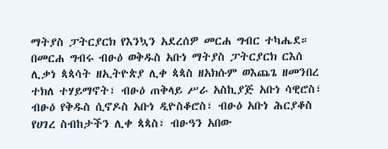ማትያስ ፓትርያርክ የእንኳን አደረሰዎ መርሐ ግብር ተካሔደ። በመርሐ ግብሩ ብፁዕ ወቅዱስ አቡነ ማትያስ ፓትርያርክ ርእሰ ሊቃነ ጳጳሳት ዘኢትዮጵያ ሊቀ ጳጳስ ዘአክሱም ወእጨጌ ዘመንበረ ተክለ ተሃይማኖት፣ ብፁዕ ጠቅላይ ሥራ አስኪያጅ አቡነ ሳዊሮስ፣ ብፁዕ የቅዱስ ሲኖዶስ አቡነ ዲዮስቆሮስ፣ ብፁዕ አቡነ ሕርያቆስ የሀገረ ስብከታችን ሊቀ ጳጳስ፣ ብፁዓን አበው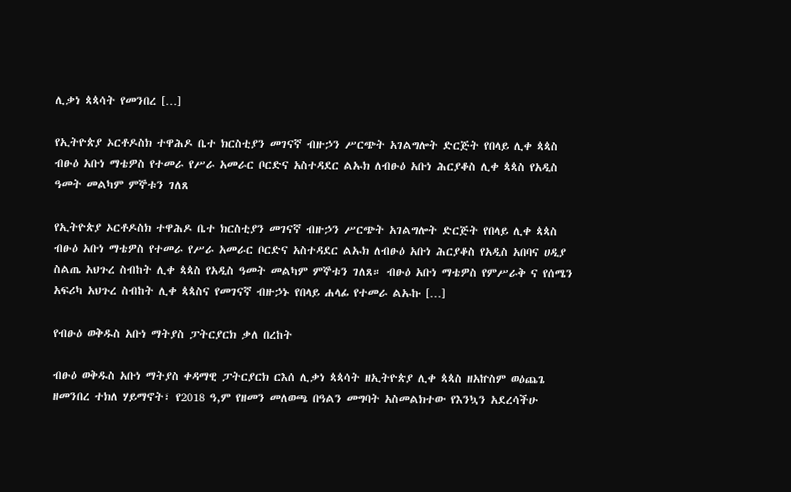ሊቃነ ጳጳሳት የመንበረ […]

የኢትዮጵያ ኦርቶዶስክ ተዋሕዶ ቤተ ክርስቲያን መገናኛ ብዙኃን ሥርጭት አገልግሎት ድርጅት የበላይ ሊቀ ጳጳስ ብፁዕ አቡነ ማቴዎስ የተመራ የሥራ አመራር ቦርድና አስተዳደር ልኡክ ለብፁዕ አቡነ ሕርያቆስ ሊቀ ጳጳስ የአዲስ ዓመት መልካም ምኞቱን ገለጸ

የኢትዮጵያ ኦርቶዶስክ ተዋሕዶ ቤተ ክርስቲያን መገናኛ ብዙኃን ሥርጭት አገልግሎት ድርጅት የበላይ ሊቀ ጳጳስ ብፁዕ አቡነ ማቴዎስ የተመራ የሥራ አመራር ቦርድና አስተዳደር ልኡክ ለብፁዕ አቡነ ሕርያቆስ የአዲስ አበባና ሀዲያ ስልጤ አህጉረ ስብከት ሊቀ ጳጳስ የአዲስ ዓመት መልካም ምኞቱን ገለጸ። ብፁዕ አቡነ ማቴዎስ የምሥራቅ ና የሰሜን አፍሪካ አህጉረ ስብከት ሊቀ ጳጳስና የመገናኛ ብዙኃኑ የበላይ ሐላፊ የተመራ ልኡኩ […]

የብፁዕ ወቅዱስ አቡነ ማትያስ ፓትርያርክ ቃለ በረከት

ብፁዕ ወቅዱስ አቡነ ማትያስ ቀዳማዊ ፓትርያርክ ርእሰ ሊቃነ ጳጳሳት ዘኢትዮጵያ ሊቀ ጳጳስ ዘአኵስም ወዕጨጌ ዘመንበረ ተክለ ሃይማኖት፣ የ2018 ዓ,ም የዘመን መለወጫ በዓልን መግባት አስመልክተው የእንኳን አደረሳችሁ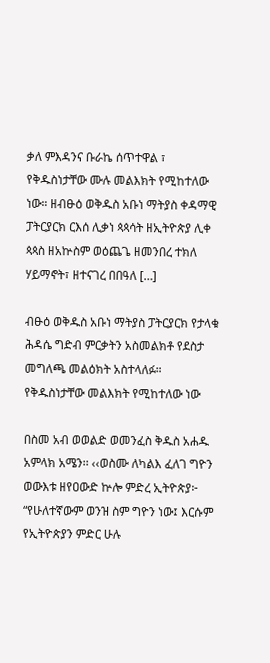ቃለ ምእዳንና ቡራኬ ሰጥተዋል ፣ የቅዱስነታቸው ሙሉ መልእክት የሚከተለው ነው። ዘብፁዕ ወቅዱስ አቡነ ማትያስ ቀዳማዊ ፓትርያርክ ርእሰ ሊቃነ ጳጳሳት ዘኢትዮጵያ ሊቀ ጳጳስ ዘአኵስም ወዕጨጌ ዘመንበረ ተክለ ሃይማኖት፣ ዘተናገረ በበዓለ […]

ብፁዕ ወቅዱስ አቡነ ማትያስ ፓትርያርክ የታላቁ ሕዳሴ ግድብ ምርቃትን አስመልክቶ የደስታ መግለጫ መልዕክት አስተላለፉ። የቅዱስነታቸው መልእክት የሚከተለው ነው

በስመ አብ ወወልድ ወመንፈስ ቅዱስ አሐዱ አምላክ አሜን፡፡ ‹‹ወስሙ ለካልእ ፈለገ ግዮን ወውእቱ ዘየዐውድ ኵሎ ምድረ ኢትዮጵያ፦ “የሁለተኛውም ወንዝ ስም ግዮን ነው፤ እርሱም የኢትዮጵያን ምድር ሁሉ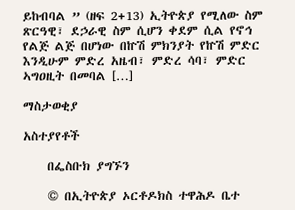ይከብባል ” (ዘፍ 2+13) ኢትዮጵያ የሚለው ስም ጽርዓዊ፣ ደኃራዊ ስም ሲሆን ቀደም ሲል የኖኅ የልጅ ልጅ በሆነው በኵሽ ምክንያት የኵሽ ምድር እንዲሁም ምድረ አዜብ፣ ምድረ ሳባ፣ ምድር ኣግዐዚት በመባል […]

ማስታወቂያ

አስተያየቶች

    በፌስቡክ ያግኙን

    © በኢትዮጵያ ኦርቶዶክስ ተዋሕዶ ቤተ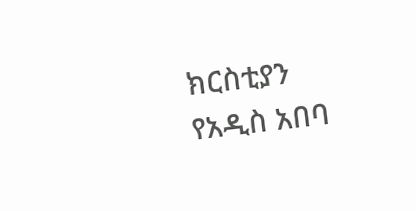ክርስቲያን የአዲስ አበባ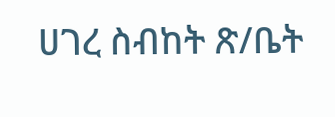ሀገረ ስብከት ጽ/ቤት